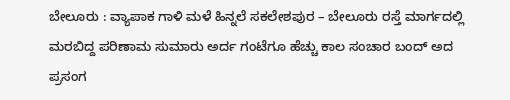ಬೇಲೂರು : ವ್ಯಾಪಾಕ ಗಾಳಿ ಮಳೆ ಹಿನ್ನಲೆ ಸಕಲೇಶಪುರ – ಬೇಲೂರು ರಸ್ತೆ ಮಾರ್ಗದಲ್ಲಿ ಮರಬಿದ್ದ ಪರಿಣಾಮ ಸುಮಾರು ಅರ್ದ ಗಂಟೆಗೂ ಹೆಚ್ಚು ಕಾಲ ಸಂಚಾರ ಬಂದ್ ಅದ ಪ್ರಸಂಗ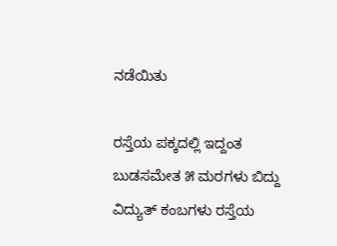ನಡೆಯಿತು

ರಸ್ತೆಯ ಪಕ್ಕದಲ್ಲಿ ಇದ್ದಂತ ಬುಡಸಮೇತ ೫ ಮರಗಳು ಬಿದ್ದು ವಿದ್ಯುತ್ ಕಂಬಗಳು ರಸ್ತೆಯ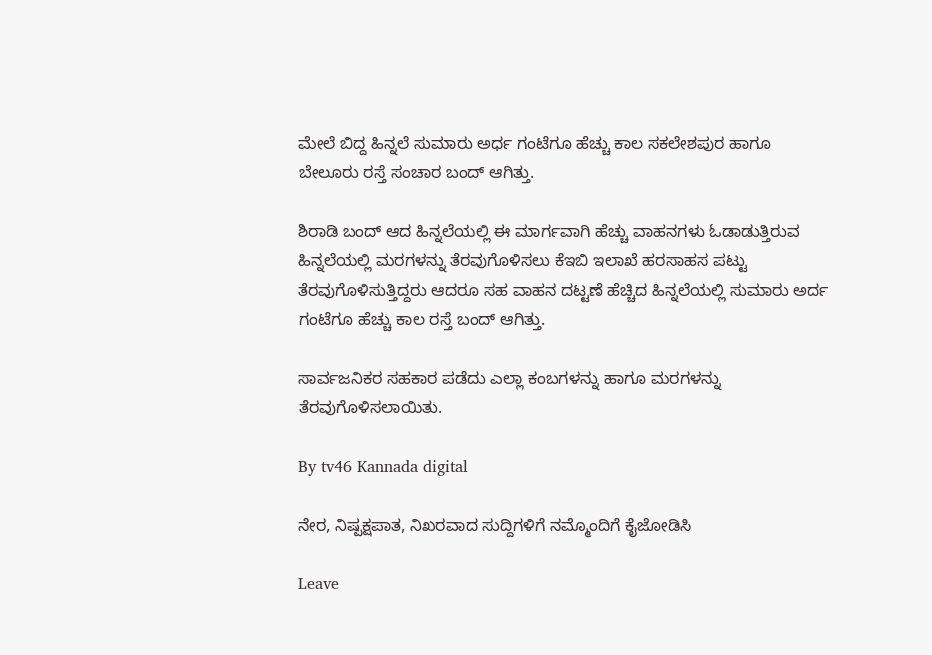ಮೇಲೆ ಬಿದ್ದ ಹಿನ್ನಲೆ ಸುಮಾರು ಅರ್ಧ ಗಂಟೆಗೂ ಹೆಚ್ಚು ಕಾಲ ಸಕಲೇಶಪುರ ಹಾಗೂ ಬೇಲೂರು ರಸ್ತೆ ಸಂಚಾರ ಬಂದ್ ಆಗಿತ್ತು.

ಶಿರಾಡಿ ಬಂದ್ ಆದ ಹಿನ್ನಲೆಯಲ್ಲಿ ಈ ಮಾರ್ಗವಾಗಿ ಹೆಚ್ಚು ವಾಹನಗಳು ಓಡಾಡುತ್ತಿರುವ ಹಿನ್ನಲೆಯಲ್ಲಿ ಮರಗಳನ್ನು ತೆರವುಗೊಳಿಸಲು ಕೆಇಬಿ ಇಲಾಖೆ ಹರಸಾಹಸ ಪಟ್ಟು ತೆರವುಗೊಳಿಸುತ್ತಿದ್ದರು ಆದರೂ ಸಹ ವಾಹನ ದಟ್ಟಣೆ ಹೆಚ್ಚಿದ ಹಿನ್ನಲೆಯಲ್ಲಿ ಸುಮಾರು ಅರ್ದ ಗಂಟೆಗೂ ಹೆಚ್ಚು ಕಾಲ ರಸ್ತೆ ಬಂದ್ ಆಗಿತ್ತು.

ಸಾರ್ವಜನಿಕರ ಸಹಕಾರ ಪಡೆದು ಎಲ್ಲಾ ಕಂಬಗಳನ್ನು ಹಾಗೂ ಮರಗಳನ್ನು ತೆರವುಗೊಳಿಸಲಾಯಿತು.

By tv46 Kannada digital

ನೇರ, ನಿಷ್ಪಕ್ಷಪಾತ, ನಿಖರವಾದ ಸುದ್ದಿಗಳಿಗೆ ನಮ್ಮೊಂದಿಗೆ ಕೈಜೋಡಿಸಿ

Leave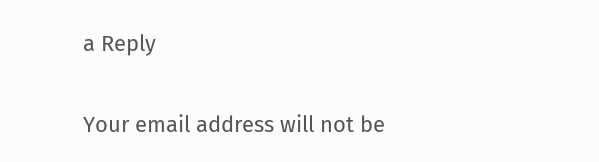a Reply

Your email address will not be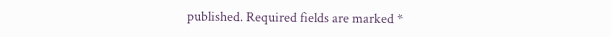published. Required fields are marked *